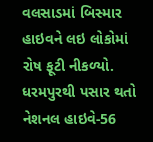વલસાડમાં બિસ્માર હાઇવને લઇ લોકોમાં રોષ ફૂટી નીકળ્યો. ધરમપુરથી પસાર થતો નેશનલ હાઇવે-56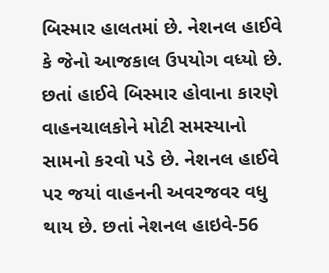બિસ્માર હાલતમાં છે. નેશનલ હાઈવે કે જેનો આજકાલ ઉપયોગ વધ્યો છે. છતાં હાઈવે બિસ્માર હોવાના કારણે વાહનચાલકોને મોટી સમસ્યાનો સામનો કરવો પડે છે. નેશનલ હાઈવે પર જયાં વાહનની અવરજવર વધુ થાય છે. છતાં નેશનલ હાઇવે-56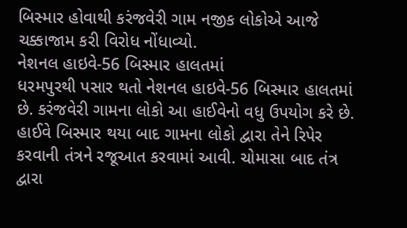બિસ્માર હોવાથી કરંજવેરી ગામ નજીક લોકોએ આજે ચક્કાજામ કરી વિરોધ નોંધાવ્યો.
નેશનલ હાઇવે-56 બિસ્માર હાલતમાં
ધરમપુરથી પસાર થતો નેશનલ હાઇવે-56 બિસ્માર હાલતમાં છે. કરંજવેરી ગામના લોકો આ હાઈવેનો વધુ ઉપયોગ કરે છે. હાઈવે બિસ્માર થયા બાદ ગામના લોકો દ્વારા તેને રિપેર કરવાની તંત્રને રજૂઆત કરવામાં આવી. ચોમાસા બાદ તંત્ર દ્વારા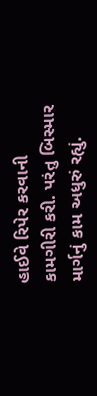હાઈવે રિપેર કરવાની કામગીરી કરી. પરંતુ બિસ્માર માર્ગનું કામ અધુરું રહ્યું.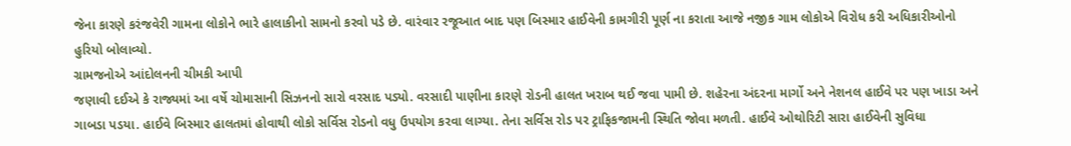જેના કારણે કરંજવેરી ગામના લોકોને ભારે હાલાકીનો સામનો કરવો પડે છે. વારંવાર રજૂઆત બાદ પણ બિસ્માર હાઈવેની કામગીરી પૂર્ણ ના કરાતા આજે નજીક ગામ લોકોએ વિરોધ કરી અધિકારીઓનો હુરિયો બોલાવ્યો.
ગ્રામજનોએ આંદોલનની ચીમકી આપી
જણાવી દઈએ કે રાજ્યમાં આ વર્ષે ચોમાસાની સિઝનનો સારો વરસાદ પડ્યો. વરસાદી પાણીના કારણે રોડની હાલત ખરાબ થઈ જવા પામી છે. શહેરના અંદરના માર્ગો અને નેશનલ હાઈવે પર પણ ખાડા અને ગાબડા પડયા. હાઈવે બિસ્માર હાલતમાં હોવાથી લોકો સર્વિસ રોડનો વધુ ઉપયોગ કરવા લાગ્યા. તેના સર્વિસ રોડ પર ટ્રાફિકજામની સ્થિતિ જોવા મળતી. હાઈવે ઓથોરિટી સારા હાઈવેની સુવિધા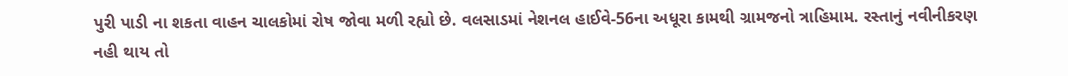પુરી પાડી ના શકતા વાહન ચાલકોમાં રોષ જોવા મળી રહ્યો છે. વલસાડમાં નેશનલ હાઈવે-56ના અધૂરા કામથી ગ્રામજનો ત્રાહિમામ. રસ્તાનું નવીનીકરણ નહી થાય તો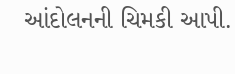આંદોલનની ચિમકી આપી.